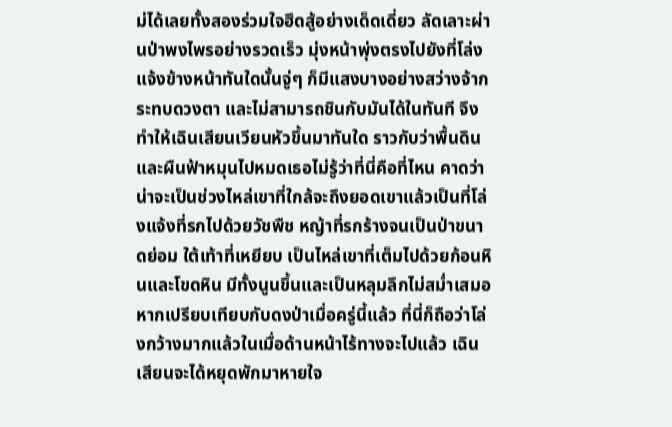ม่ได้เลยทั้งสองร่วมใจฮึดสู้อย่างเด็ดเดี่ยว ลัดเลาะผ่านป่าพงไพรอย่างรวดเร็ว มุ่งหน้าพุ่งตรงไปยังที่โล่งแจ้งข้างหน้าทันใดนั้นจู่ๆ ก็มีแสงบางอย่างสว่างจ้ากระทบดวงตา และไม่สามารถชินกับมันได้ในทันที จึงทำให้เฉินเสียนเวียนหัวขึ้นมาทันใด ราวกับว่าพื้นดินและผืนฟ้าหมุนไปหมดเธอไม่รู้ว่าที่นี่คือที่ไหน คาดว่าน่าจะเป็นช่วงไหล่เขาที่ใกล้จะถึงยอดเขาแล้วเป็นที่โล่งแจ้งที่รกไปด้วยวัชพืช หญ้าที่รกร้างจนเป็นป่าขนาดย่อม ใต้เท้าที่เหยียบ เป็นไหล่เขาที่เต็มไปด้วยก้อนหินและโขดหิน มีทั้งนูนขึ้นและเป็นหลุมลึกไม่สมํ่าเสมอหากเปรียบเทียบกับดงป่าเมื่อครู่นี้แล้ว ที่นี่ก็ถือว่าโล่งกว้างมากแล้วในเมื่อด้านหน้าไร้ทางจะไปแล้ว เฉินเสียนจะได้หยุดพักมาหายใจ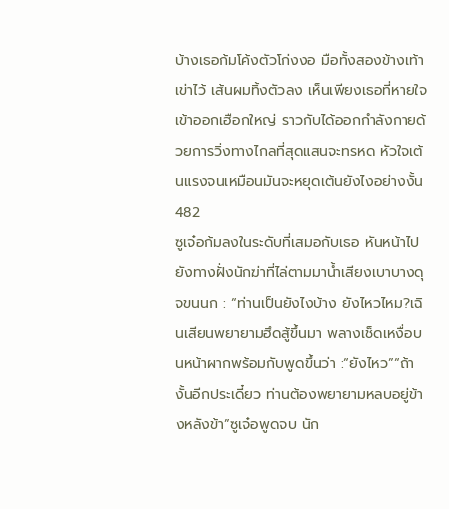บ้างเธอก้มโค้งตัวโก่งงอ มือทั้งสองข้างเท้าเข่าไว้ เส้นผมทิ้งตัวลง เห็นเพียงเธอที่หายใจเข้าออกเฮือกใหญ่ ราวกับได้ออกกำลังกายด้วยการวิ่งทางไกลที่สุดแสนจะทรหด หัวใจเต้นแรงจนเหมือนมันจะหยุดเต้นยังไงอย่างงั้น482
ซูเจ๋อก้มลงในระดับที่เสมอกับเธอ หันหน้าไปยังทางฝั่งนักฆ่าที่ไล่ตามมานํ้าเสียงเบาบางดุจขนนก : “ท่านเป็นยังไงบ้าง ยังไหวไหม?เฉินเสียนพยายามฮึดสู้ขึ้นมา พลางเช็ดเหงื่อบนหน้าผากพร้อมกับพูดขึ้นว่า :“ยังไหว”“ถ้างั้นอีกประเดี๋ยว ท่านต้องพยายามหลบอยู่ข้างหลังข้า”ซูเจ๋อพูดจบ นัก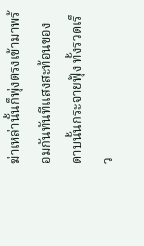ฆ่าเหล่านั้นก็พุ่งตรงเข้ามาพร้อมกันทันทีแสงสะท้อนของดาบนั้นกระจายฟุ้ง ทั้งรวดเร็ว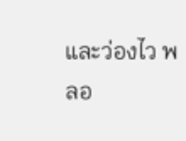และว่องไว พลอ